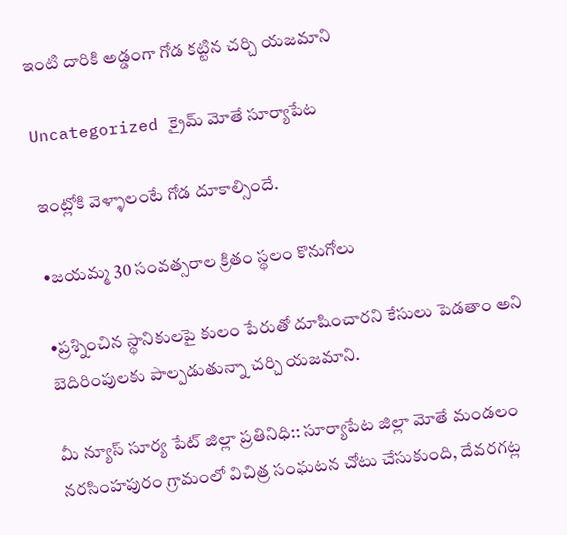ఇంటి దారికి అడ్డంగా గోడ కట్టిన చర్చి యజమాని

Uncategorized క్రైమ్ మోతే సూర్యాపేట

ఇంట్లోకి వెళ్ళాలంటే గోడ దూకాల్సిందే.

•జయమ్మ 30 సంవత్సరాల క్రితం స్థలం కొనుగోలు

•ప్రశ్నించిన స్థానికులపై కులం పేరుతో దూషించారని కేసులు పెడతాం అని బెదిరింపులకు పాల్పడుతున్నా చర్చి యజమాని.

మీ న్యూస్ సూర్య పేట్ జిల్లా ప్రతినిధి:: సూర్యాపేట జిల్లా మోతే మండలం నరసింహపురం గ్రామంలో విచిత్ర సంఘటన చోటు చేసుకుంది, దేవరగట్ల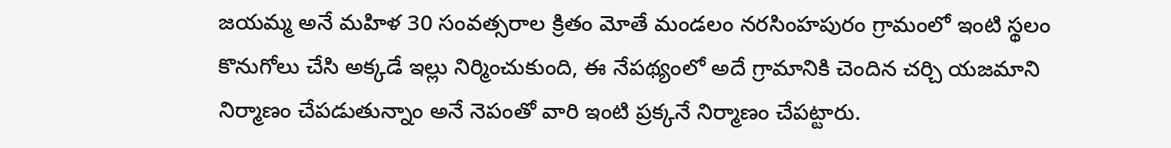జయమ్మ అనే మహిళ 30 సంవత్సరాల క్రితం మోతే మండలం నరసింహపురం గ్రామంలో ఇంటి స్థలం కొనుగోలు చేసి అక్కడే ఇల్లు నిర్మించుకుంది, ఈ నేపథ్యంలో అదే గ్రామానికి చెందిన చర్చి యజమాని నిర్మాణం చేపడుతున్నాం అనే నెపంతో వారి ఇంటి ప్రక్కనే నిర్మాణం చేపట్టారు.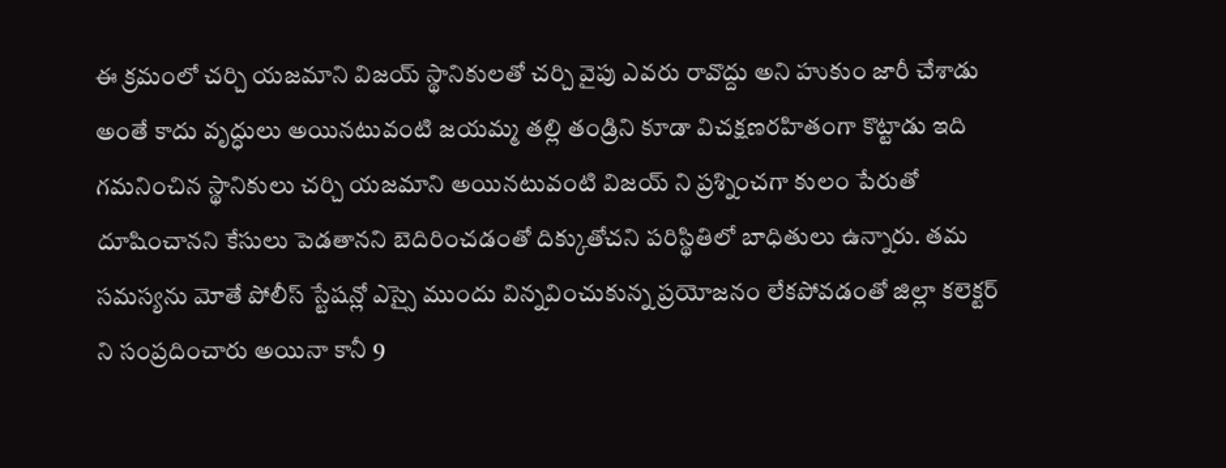ఈ క్రమంలో చర్చి యజమాని విజయ్ స్థానికులతో చర్చి వైపు ఎవరు రావొద్దు అని హుకుం జారీ చేశాడు అంతే కాదు వృద్ధులు అయినటువంటి జయమ్మ తల్లి తండ్రిని కూడా విచక్షణరహితంగా కొట్టాడు ఇది గమనించిన స్థానికులు చర్చి యజమాని అయినటువంటి విజయ్ ని ప్రశ్నించగా కులం పేరుతో దూషించానని కేసులు పెడతానని బెదిరించడంతో దిక్కుతోచని పరిస్థితిలో బాధితులు ఉన్నారు. తమ సమస్యను మోతే పోలీస్ స్టేషన్లో ఎస్సై ముందు విన్నవించుకున్న ప్రయోజనం లేకపోవడంతో జిల్లా కలెక్టర్ ని సంప్రదించారు అయినా కానీ 9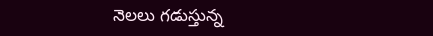నెలలు గడుస్తున్న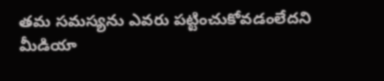తమ సమస్యను ఎవరు పట్టించుకోవడంలేదని మీడియా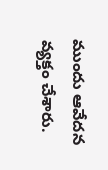ముందు ఆవేదన వ్యక్తం చేశారు.